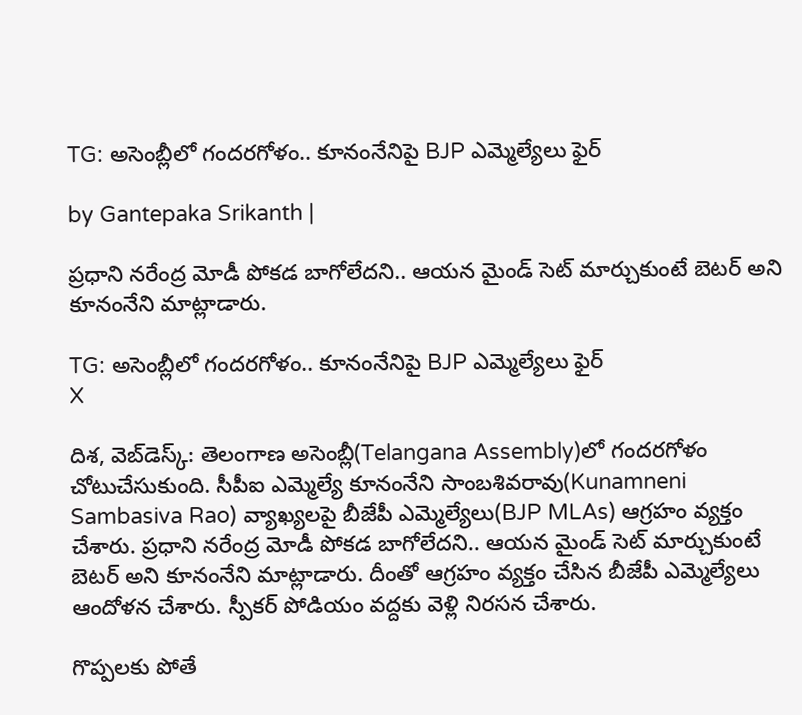TG: అసెంబ్లీలో గందరగోళం.. కూనంనేనిపై BJP ఎమ్మెల్యేలు ఫైర్

by Gantepaka Srikanth |

ప్రధాని నరేంద్ర మోడీ పోకడ బాగోలేదని.. ఆయన మైండ్ సెట్‌ మార్చుకుంటే బెటర్ అని కూనంనేని మాట్లాడారు.

TG: అసెంబ్లీలో గందరగోళం.. కూనంనేనిపై BJP ఎమ్మెల్యేలు ఫైర్
X

దిశ, వెబ్‌డెస్క్: తెలంగాణ అసెంబ్లీ(Telangana Assembly)లో గందరగోళం చోటుచేసుకుంది. సీపీఐ ఎమ్మెల్యే కూనంనేని సాంబశివరావు(Kunamneni Sambasiva Rao) వ్యాఖ్యలపై బీజేపీ ఎమ్మెల్యేలు(BJP MLAs) ఆగ్రహం వ్యక్తం చేశారు. ప్రధాని నరేంద్ర మోడీ పోకడ బాగోలేదని.. ఆయన మైండ్ సెట్‌ మార్చుకుంటే బెటర్ అని కూనంనేని మాట్లాడారు. దీంతో ఆగ్రహం వ్యక్తం చేసిన బీజేపీ ఎమ్మెల్యేలు ఆందోళన చేశారు. స్పీకర్ పోడియం వద్దకు వెళ్లి నిరసన చేశారు.

గొప్పలకు పోతే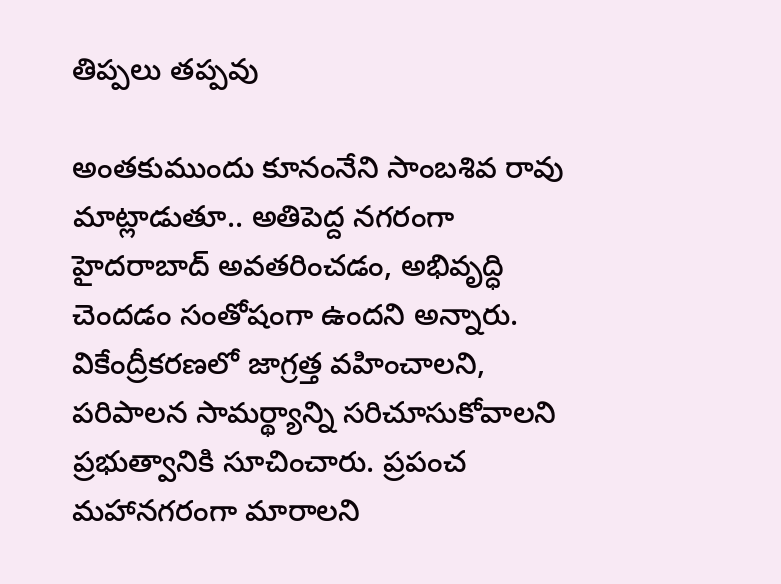తిప్పలు తప్పవు

అంతకుముందు కూనంనేని సాంబశివ రావు మాట్లాడుతూ.. అతిపెద్ద నగరంగా హైదరాబాద్ అవతరించడం, అభివృద్ధి చెందడం సంతోషంగా ఉందని అన్నారు. వికేంద్రీకరణలో జాగ్రత్త వహించాలని, పరిపాలన సామర్థ్యాన్ని సరిచూసుకోవాలని ప్రభుత్వానికి సూచించారు. ప్రపంచ మహానగరంగా మారాలని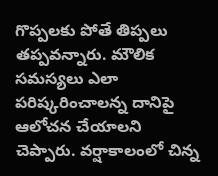గొప్పలకు పోతే తిప్పలు తప్పవన్నారు. మౌలిక సమస్యలు ఎలా పరిష్కరించాలన్న దానిపై ఆలోచన చేయాలని చెప్పారు. వర్షాకాలంలో చిన్న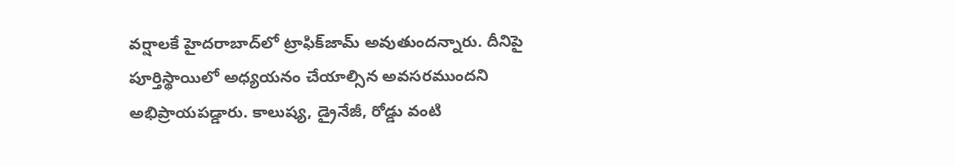వర్షాలకే హైదరాబాద్‌లో ట్రాఫిక్‌జామ్‌ అవుతుందన్నారు. దీనిపై పూర్తిస్థాయిలో అధ్యయనం చేయాల్సిన అవసరముందని అభిప్రాయపడ్డారు. కాలుష్య, డ్రైనేజీ, రోడ్డు వంటి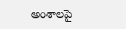అంశాలపై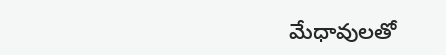మేధావులతో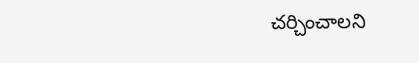చర్చించాలని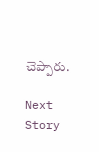చెప్పారు.

Next Story